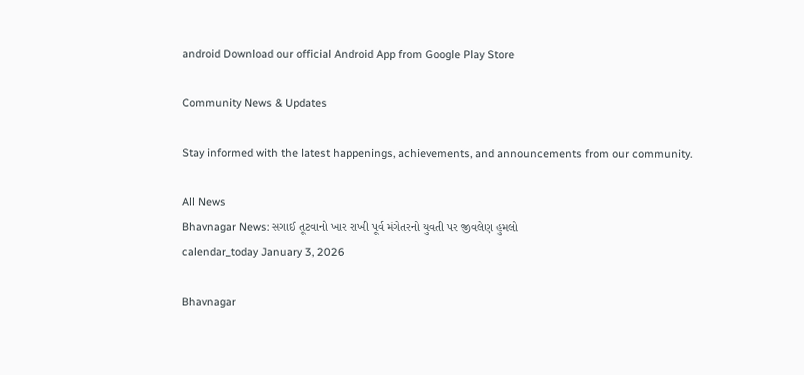android Download our official Android App from Google Play Store

Community News & Updates

Stay informed with the latest happenings, achievements, and announcements from our community.

All News
Bhavnagar News: સગાઈ તૂટવાનો ખાર રાખી પૂર્વ મંગેતરનો યુવતી પર જીવલેણ હુમલો
calendar_today January 3, 2026

Bhavnagar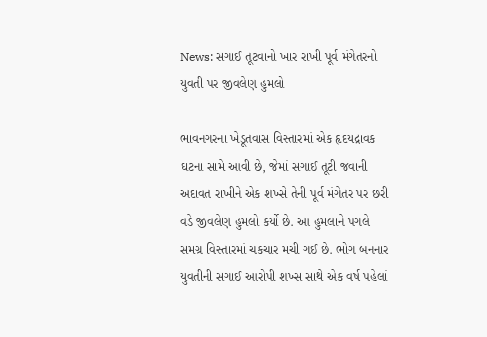News: સગાઈ તૂટવાનો ખાર રાખી પૂર્વ મંગેતરનો યુવતી પર જીવલેણ હુમલો

ભાવનગરના ખેડૂતવાસ વિસ્તારમાં એક હૃદયદ્રાવક ઘટના સામે આવી છે, જેમાં સગાઈ તૂટી જવાની અદાવત રાખીને એક શખ્સે તેની પૂર્વ મંગેતર પર છરી વડે જીવલેણ હુમલો કર્યો છે. આ હુમલાને પગલે સમગ્ર વિસ્તારમાં ચકચાર મચી ગઈ છે. ભોગ બનનાર યુવતીની સગાઈ આરોપી શખ્સ સાથે એક વર્ષ પહેલાં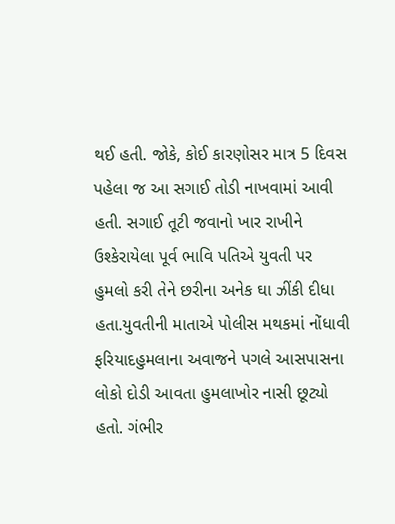થઈ હતી. જોકે, કોઈ કારણોસર માત્ર 5 દિવસ પહેલા જ આ સગાઈ તોડી નાખવામાં આવી હતી. સગાઈ તૂટી જવાનો ખાર રાખીને ઉશ્કેરાયેલા પૂર્વ ભાવિ પતિએ યુવતી પર હુમલો કરી તેને છરીના અનેક ઘા ઝીંકી દીધા હતા.યુવતીની માતાએ પોલીસ મથકમાં નોંધાવી ફરિયાદહુમલાના અવાજને પગલે આસપાસના લોકો દોડી આવતા હુમલાખોર નાસી છૂટ્યો હતો. ગંભીર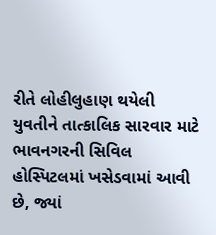રીતે લોહીલુહાણ થયેલી યુવતીને તાત્કાલિક સારવાર માટે ભાવનગરની સિવિલ હોસ્પિટલમાં ખસેડવામાં આવી છે, જ્યાં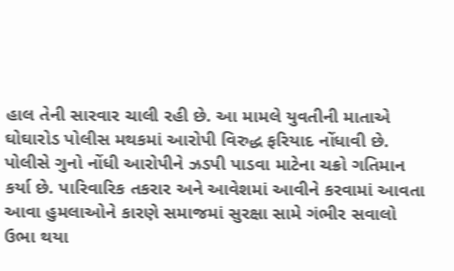હાલ તેની સારવાર ચાલી રહી છે. આ મામલે યુવતીની માતાએ ઘોઘારોડ પોલીસ મથકમાં આરોપી વિરુદ્ધ ફરિયાદ નોંધાવી છે. પોલીસે ગુનો નોંધી આરોપીને ઝડપી પાડવા માટેના ચક્રો ગતિમાન કર્યા છે. પારિવારિક તકરાર અને આવેશમાં આવીને કરવામાં આવતા આવા હુમલાઓને કારણે સમાજમાં સુરક્ષા સામે ગંભીર સવાલો ઉભા થયા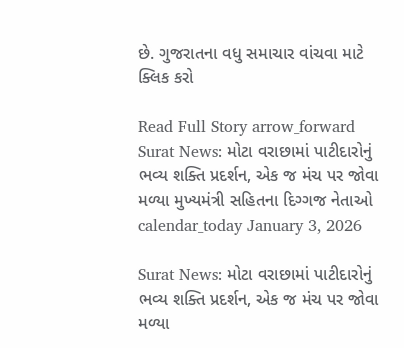છે. ગુજરાતના વધુ સમાચાર વાંચવા માટે ક્લિક કરો

Read Full Story arrow_forward
Surat News: મોટા વરાછામાં પાટીદારોનું ભવ્ય શક્તિ પ્રદર્શન, એક જ મંચ પર જોવા મળ્યા મુખ્યમંત્રી સહિતના દિગ્ગજ નેતાઓ
calendar_today January 3, 2026

Surat News: મોટા વરાછામાં પાટીદારોનું ભવ્ય શક્તિ પ્રદર્શન, એક જ મંચ પર જોવા મળ્યા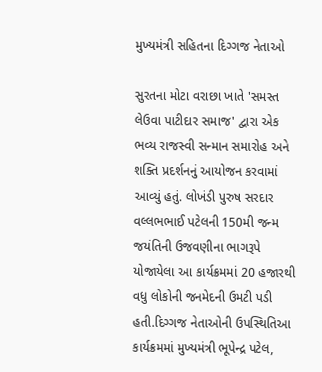મુખ્યમંત્રી સહિતના દિગ્ગજ નેતાઓ

સુરતના મોટા વરાછા ખાતે 'સમસ્ત લેઉવા પાટીદાર સમાજ' દ્વારા એક ભવ્ય રાજસ્વી સન્માન સમારોહ અને શક્તિ પ્રદર્શનનું આયોજન કરવામાં આવ્યું હતું. લોખંડી પુરુષ સરદાર વલ્લભભાઈ પટેલની 150મી જન્મ જયંતિની ઉજવણીના ભાગરૂપે યોજાયેલા આ કાર્યક્રમમાં 20 હજારથી વધુ લોકોની જનમેદની ઉમટી પડી હતી.દિગ્ગજ નેતાઓની ઉપસ્થિતિઆ કાર્યક્રમમાં મુખ્યમંત્રી ભૂપેન્દ્ર પટેલ,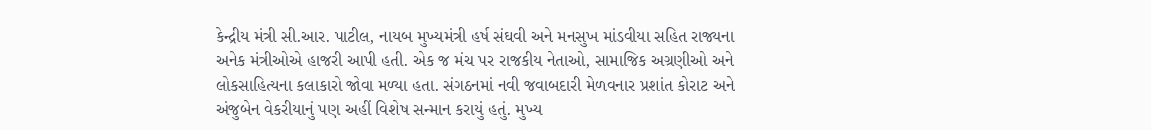કેન્દ્રીય મંત્રી સી.આર. પાટીલ, નાયબ મુખ્યમંત્રી હર્ષ સંઘવી અને મનસુખ માંડવીયા સહિત રાજ્યના અનેક મંત્રીઓએ હાજરી આપી હતી. એક જ મંચ પર રાજકીય નેતાઓ, સામાજિક અગ્રણીઓ અને લોકસાહિત્યના કલાકારો જોવા મળ્યા હતા. સંગઠનમાં નવી જવાબદારી મેળવનાર પ્રશાંત કોરાટ અને અંજુબેન વેકરીયાનું પણ અહીં વિશેષ સન્માન કરાયું હતું. મુખ્ય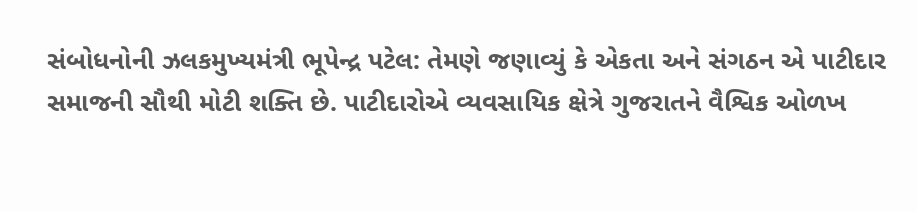સંબોધનોની ઝલકમુખ્યમંત્રી ભૂપેન્દ્ર પટેલ: તેમણે જણાવ્યું કે એકતા અને સંગઠન એ પાટીદાર સમાજની સૌથી મોટી શક્તિ છે. પાટીદારોએ વ્યવસાયિક ક્ષેત્રે ગુજરાતને વૈશ્વિક ઓળખ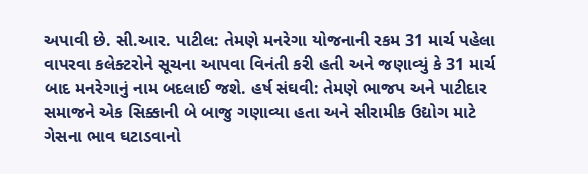અપાવી છે. સી.આર. પાટીલ: તેમણે મનરેગા યોજનાની રકમ 31 માર્ચ પહેલા વાપરવા કલેક્ટરોને સૂચના આપવા વિનંતી કરી હતી અને જણાવ્યું કે 31 માર્ચ બાદ મનરેગાનું નામ બદલાઈ જશે. હર્ષ સંઘવી: તેમણે ભાજપ અને પાટીદાર સમાજને એક સિક્કાની બે બાજુ ગણાવ્યા હતા અને સીરામીક ઉદ્યોગ માટે ગેસના ભાવ ઘટાડવાનો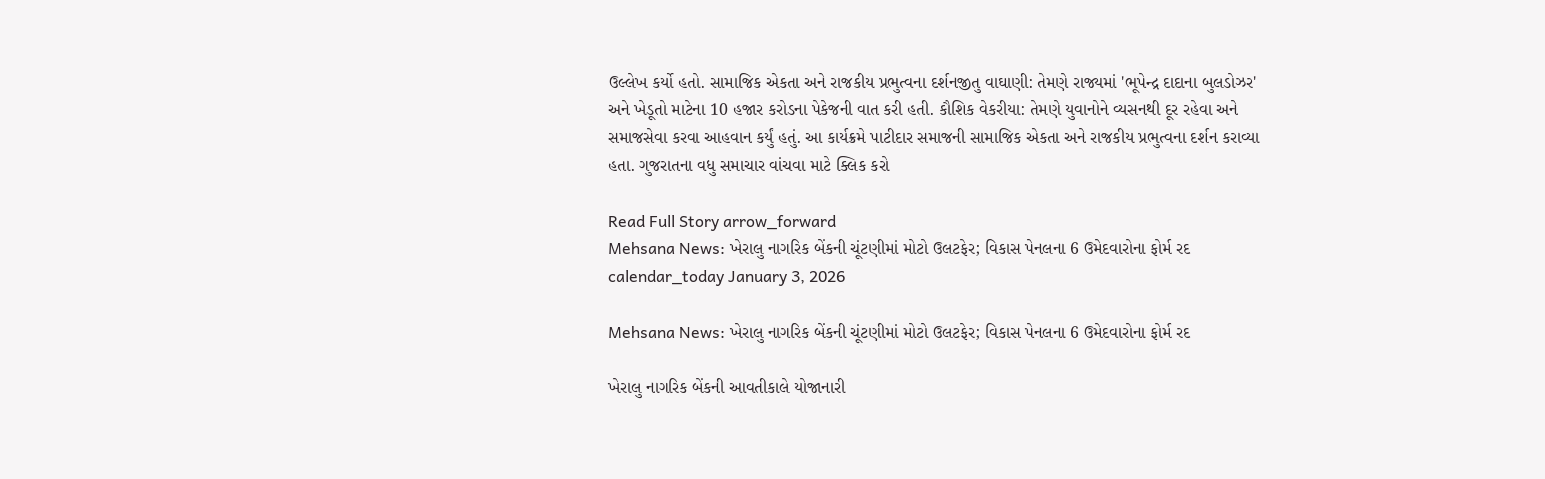ઉલ્લેખ કર્યો હતો. સામાજિક એકતા અને રાજકીય પ્રભુત્વના દર્શનજીતુ વાઘાણી: તેમણે રાજ્યમાં 'ભૂપેન્દ્ર દાદાના બુલડોઝર' અને ખેડૂતો માટેના 10 હજાર કરોડના પેકેજની વાત કરી હતી. કૌશિક વેકરીયા: તેમણે યુવાનોને વ્યસનથી દૂર રહેવા અને સમાજસેવા કરવા આહવાન કર્યું હતું. આ કાર્યક્રમે પાટીદાર સમાજની સામાજિક એકતા અને રાજકીય પ્રભુત્વના દર્શન કરાવ્યા હતા. ગુજરાતના વધુ સમાચાર વાંચવા માટે ક્લિક કરો

Read Full Story arrow_forward
Mehsana News: ખેરાલુ નાગરિક બેંકની ચૂંટણીમાં મોટો ઉલટફેર; વિકાસ પેનલના 6 ઉમેદવારોના ફોર્મ રદ
calendar_today January 3, 2026

Mehsana News: ખેરાલુ નાગરિક બેંકની ચૂંટણીમાં મોટો ઉલટફેર; વિકાસ પેનલના 6 ઉમેદવારોના ફોર્મ રદ

ખેરાલુ નાગરિક બેંકની આવતીકાલે યોજાનારી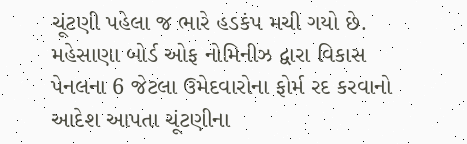ચૂંટણી પહેલા જ ભારે હડકંપ મચી ગયો છે. મહેસાણા બોર્ડ ઓફ નોમિનીઝ દ્વારા વિકાસ પેનલના 6 જેટલા ઉમેદવારોના ફોર્મ રદ કરવાનો આદેશ આપતા ચૂંટણીના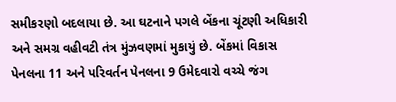સમીકરણો બદલાયા છે. આ ઘટનાને પગલે બેંકના ચૂંટણી અધિકારી અને સમગ્ર વહીવટી તંત્ર મુંઝવણમાં મુકાયું છે. બેંકમાં વિકાસ પેનલના 11 અને પરિવર્તન પેનલના 9 ઉમેદવારો વચ્ચે જંગ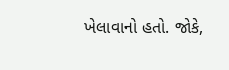ખેલાવાનો હતો. જોકે,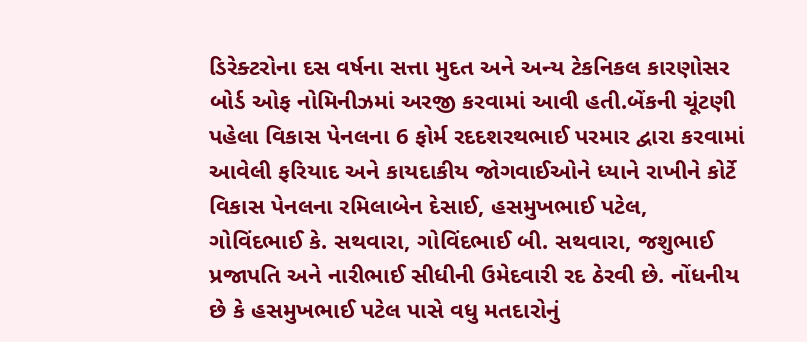ડિરેક્ટરોના દસ વર્ષના સત્તા મુદત અને અન્ય ટેકનિકલ કારણોસર બોર્ડ ઓફ નોમિનીઝમાં અરજી કરવામાં આવી હતી.બેંકની ચૂંટણી પહેલા વિકાસ પેનલના 6 ફોર્મ રદદશરથભાઈ પરમાર દ્વારા કરવામાં આવેલી ફરિયાદ અને કાયદાકીય જોગવાઈઓને ધ્યાને રાખીને કોર્ટે વિકાસ પેનલના રમિલાબેન દેસાઈ, હસમુખભાઈ પટેલ, ગોવિંદભાઈ કે. સથવારા, ગોવિંદભાઈ બી. સથવારા, જશુભાઈ પ્રજાપતિ અને નારીભાઈ સીધીની ઉમેદવારી રદ ઠેરવી છે. નોંધનીય છે કે હસમુખભાઈ પટેલ પાસે વધુ મતદારોનું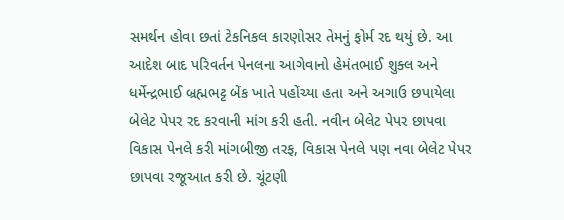સમર્થન હોવા છતાં ટેકનિકલ કારણોસર તેમનું ફોર્મ રદ થયું છે. આ આદેશ બાદ પરિવર્તન પેનલના આગેવાનો હેમંતભાઈ શુક્લ અને ધર્મેન્દ્રભાઈ બ્રહ્મભટ્ટ બેંક ખાતે પહોંચ્યા હતા અને અગાઉ છપાયેલા બેલેટ પેપર રદ કરવાની માંગ કરી હતી. નવીન બેલેટ પેપર છાપવા વિકાસ પેનલે કરી માંગબીજી તરફ, વિકાસ પેનલે પણ નવા બેલેટ પેપર છાપવા રજૂઆત કરી છે. ચૂંટણી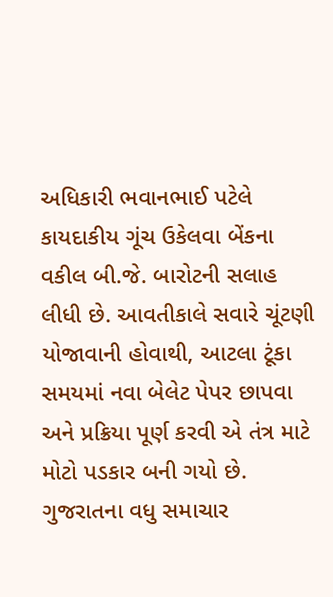અધિકારી ભવાનભાઈ પટેલે કાયદાકીય ગૂંચ ઉકેલવા બેંકના વકીલ બી.જે. બારોટની સલાહ લીધી છે. આવતીકાલે સવારે ચૂંટણી યોજાવાની હોવાથી, આટલા ટૂંકા સમયમાં નવા બેલેટ પેપર છાપવા અને પ્રક્રિયા પૂર્ણ કરવી એ તંત્ર માટે મોટો પડકાર બની ગયો છે. ગુજરાતના વધુ સમાચાર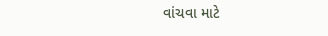વાંચવા માટે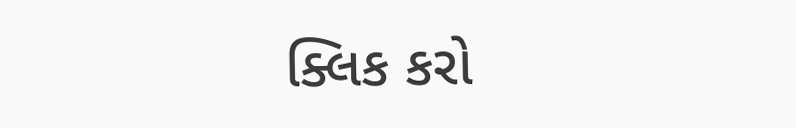ક્લિક કરો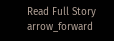Read Full Story arrow_forward